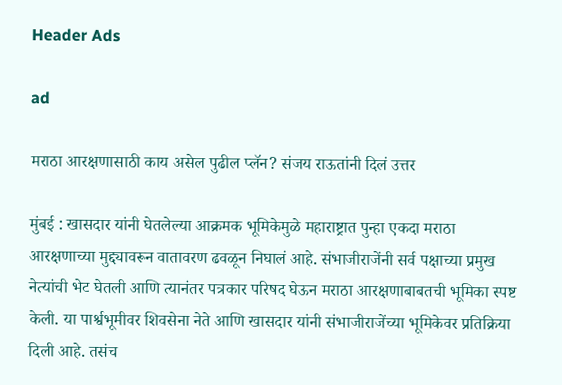Header Ads

ad

मराठा आरक्षणासाठी काय असेल पुढील प्लॅन? संजय राऊतांनी दिलं उत्तर

मुंबई : खासदार यांनी घेतलेल्या आक्रमक भूमिकेमुळे महाराष्ट्रात पुन्हा एकदा मराठा आरक्षणाच्या मुद्द्यावरून वातावरण ढवळून निघालं आहे. संभाजीराजेंनी सर्व पक्षाच्या प्रमुख नेत्यांची भेट घेतली आणि त्यानंतर पत्रकार परिषद घेऊन मराठा आरक्षणाबाबतची भूमिका स्पष्ट केली. या पार्श्वभूमीवर शिवसेना नेते आणि खासदार यांनी संभाजीराजेंच्या भूमिकेवर प्रतिक्रिया दिली आहे. तसंच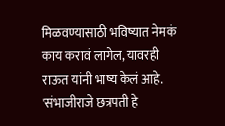मिळवण्यासाठी भविष्यात नेमकं काय करावं लागेल, यावरही राऊत यांनी भाष्य केलं आहे. 'संभाजीराजे छत्रपती हे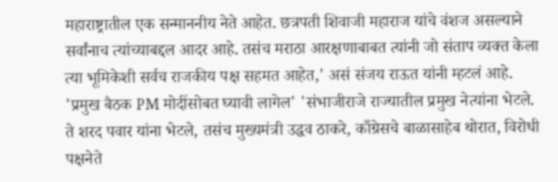महाराष्ट्रातील एक सन्माननीय नेते आहेत. छत्रपती शिवाजी महाराज यांचे वंशज असल्याने सर्वांनाच त्यांच्याबद्दल आदर आहे. तसंच मराठा आरक्षणाबाबत त्यांनी जो संताप व्यक्त केला त्या भूमिकेशी सर्वच राजकीय पक्ष सहमत आहेत,' असं संजय राऊत यांनी म्हटलं आहे. 'प्रमुख बैठक PM मोदींसोबत घ्यावी लागेल' 'संभाजीराजे राज्यातील प्रमुख नेत्यांना भेटले. ते शरद पवार यांना भेटले, तसंच मुख्यमंत्री उद्धव ठाकरे, काँग्रेसचे बाळासाहेब थोरात, विरोधी पक्षनेते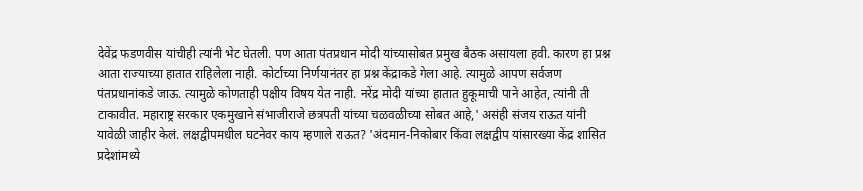देवेंद्र फडणवीस यांचीही त्यांनी भेट घेतली. पण आता पंतप्रधान मोदी यांच्यासोबत प्रमुख बैठक असायला हवी. कारण हा प्रश्न आता राज्याच्या हातात राहिलेला नाही. कोर्टाच्या निर्णयानंतर हा प्रश्न केंद्राकडे गेला आहे. त्यामुळे आपण सर्वजण पंतप्रधानांकडे जाऊ. त्यामुळे कोणताही पक्षीय विषय येत नाही. नरेंद्र मोदी यांच्या हातात हुकूमाची पाने आहेत, त्यांनी ती टाकावीत. महाराष्ट्र सरकार एकमुखाने संभाजीराजे छत्रपती यांच्या चळवळीच्या सोबत आहे,' असंही संजय राऊत यांनी यावेळी जाहीर केलं. लक्षद्वीपमधील घटनेवर काय म्हणाले राऊत? 'अंदमान-निकोबार किंवा लक्षद्वीप यांसारख्या केंद्र शासित प्रदेशांमध्ये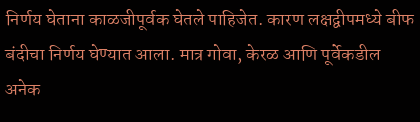निर्णय घेताना काळजीपूर्वक घेतले पाहिजेत. कारण लक्षद्वीपमध्ये बीफ बंदीचा निर्णय घेण्यात आला. मात्र गोवा, केरळ आणि पूर्वेकडील अनेक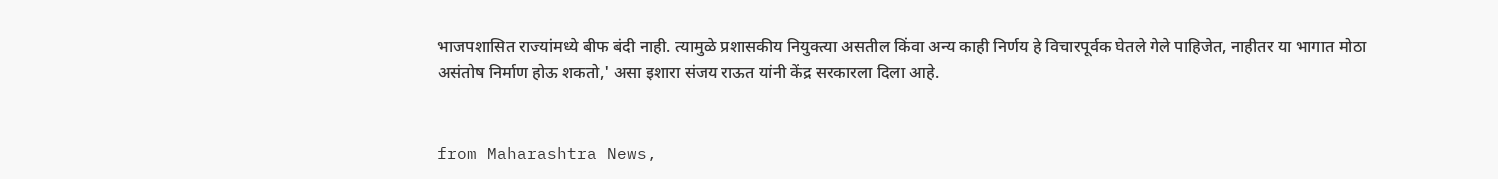भाजपशासित राज्यांमध्ये बीफ बंदी नाही. त्यामुळे प्रशासकीय नियुक्त्या असतील किंवा अन्य काही निर्णय हे विचारपूर्वक घेतले गेले पाहिजेत, नाहीतर या भागात मोठा असंतोष निर्माण होऊ शकतो,' असा इशारा संजय राऊत यांनी केंद्र सरकारला दिला आहे.


from Maharashtra News,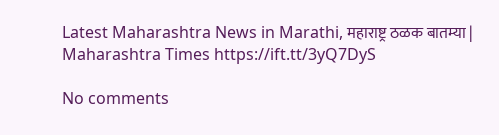Latest Maharashtra News in Marathi, महाराष्ट्र ठळक बातम्या | Maharashtra Times https://ift.tt/3yQ7DyS

No comments